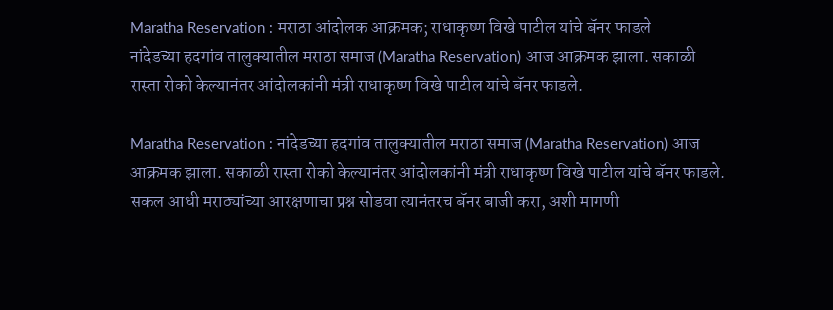Maratha Reservation : मराठा आंदोलक आक्रमक; राधाकृष्ण विखे पाटील यांचे बॅनर फाडले
नांदेडच्या हदगांव तालुक्यातील मराठा समाज (Maratha Reservation) आज आक्रमक झाला. सकाळी रास्ता रोको केल्यानंतर आंदोलकांनी मंत्री राधाकृष्ण विखे पाटील यांचे बॅनर फाडले.

Maratha Reservation : नांदेडच्या हदगांव तालुक्यातील मराठा समाज (Maratha Reservation) आज आक्रमक झाला. सकाळी रास्ता रोको केल्यानंतर आंदोलकांनी मंत्री राधाकृष्ण विखे पाटील यांचे बॅनर फाडले. सकल आधी मराठ्यांच्या आरक्षणाचा प्रश्न सोडवा त्यानंतरच बॅनर बाजी करा, अशी मागणी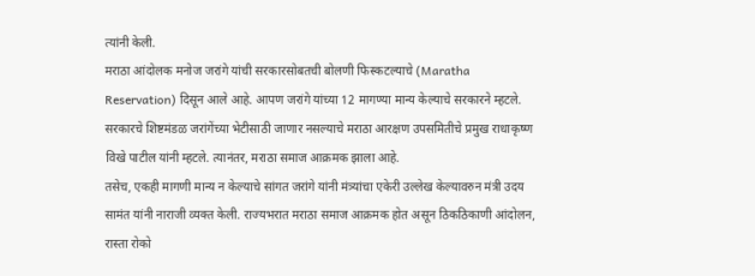त्यांनी केली.
मराठा आंदोलक मनोज जरांगे यांची सरकारसोबतची बोलणी फिस्कटल्याचे (Maratha Reservation) दिसून आले आहे. आपण जरांगे यांच्या 12 मागण्या मान्य केल्याचे सरकारने म्हटले. सरकारचे शिष्टमंडळ जरांगेंच्या भेटीसाठी जाणार नसल्याचे मराठा आरक्षण उपसमितीचे प्रमुख राधाकृष्ण विखे पाटील यांनी म्हटले. त्यानंतर, मराठा समाज आक्रमक झाला आहे.
तसेच, एकही मागणी मान्य न केल्याचे सांगत जरांगे यांनी मंत्र्यांचा एकेरी उल्लेख केल्यावरुन मंत्री उदय सामंत यांनी नाराजी व्यक्त केली. राज्यभरात मराठा समाज आक्रमक होत असून ठिकठिकाणी आंदोलन, रास्ता रोको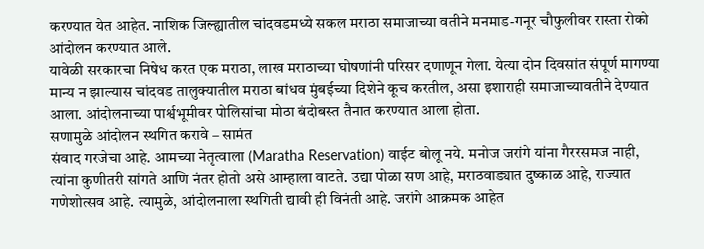करण्यात येत आहेत. नाशिक जिल्ह्यातील चांदवडमध्ये सकल मराठा समाजाच्या वतीने मनमाड-गनूर चौफुलीवर रास्ता रोको आंदोलन करण्यात आले.
यावेळी सरकारचा निषेध करत एक मराठा, लाख मराठाच्या घोषणांनी परिसर दणाणून गेला. येत्या दोन दिवसांत संपूर्ण मागण्या मान्य न झाल्यास चांदवड तालुक्यातील मराठा बांधव मुंबईच्या दिशेने कूच करतील, असा इशाराही समाजाच्यावतीने देण्यात आला. आंदोलनाच्या पार्श्वभूमीवर पोलिसांचा मोठा बंदोबस्त तैनात करण्यात आला होता.
सणामुळे आंदोलन स्थगित करावे – सामंत
संवाद गरजेचा आहे. आमच्या नेतृत्वाला (Maratha Reservation) वाईट बोलू नये. मनोज जरांगे यांना गैररसमज नाही, त्यांना कुणीतरी सांगते आणि नंतर होतो असे आम्हाला वाटते. उद्या पोळा सण आहे, मराठवाड्यात दुष्काळ आहे, राज्यात गणेशोत्सव आहे. त्यामुळे, आंदोलनाला स्थगिती द्यावी ही विनंती आहे. जरांगे आक्रमक आहेत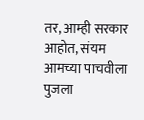तर, आम्ही सरकार आहोत, संयम आमच्या पाचवीला पुजला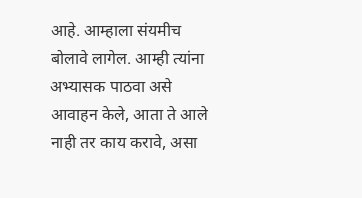आहे. आम्हाला संयमीच बोलावे लागेल. आम्ही त्यांना अभ्यासक पाठवा असे आवाहन केले, आता ते आले नाही तर काय करावे, असा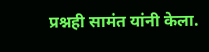प्रश्नही सामंत यांनी केला.